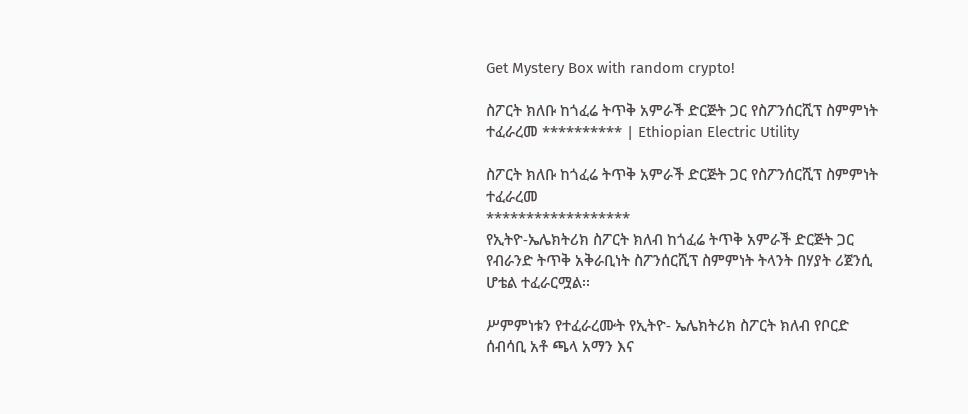Get Mystery Box with random crypto!

ስፖርት ክለቡ ከጎፈሬ ትጥቅ አምራች ድርጅት ጋር የስፖንሰርሺፕ ስምምነት ተፈራረመ ********** | Ethiopian Electric Utility

ስፖርት ክለቡ ከጎፈሬ ትጥቅ አምራች ድርጅት ጋር የስፖንሰርሺፕ ስምምነት ተፈራረመ
******************
የኢትዮ-ኤሌክትሪክ ስፖርት ክለብ ከጎፈሬ ትጥቅ አምራች ድርጅት ጋር የብራንድ ትጥቅ አቅራቢነት ስፖንሰርሺፕ ስምምነት ትላንት በሃያት ሪጀንሲ ሆቴል ተፈራርሟል፡፡

ሥምምነቱን የተፈራረሙት የኢትዮ- ኤሌክትሪክ ስፖርት ክለብ የቦርድ ሰብሳቢ አቶ ጫላ አማን እና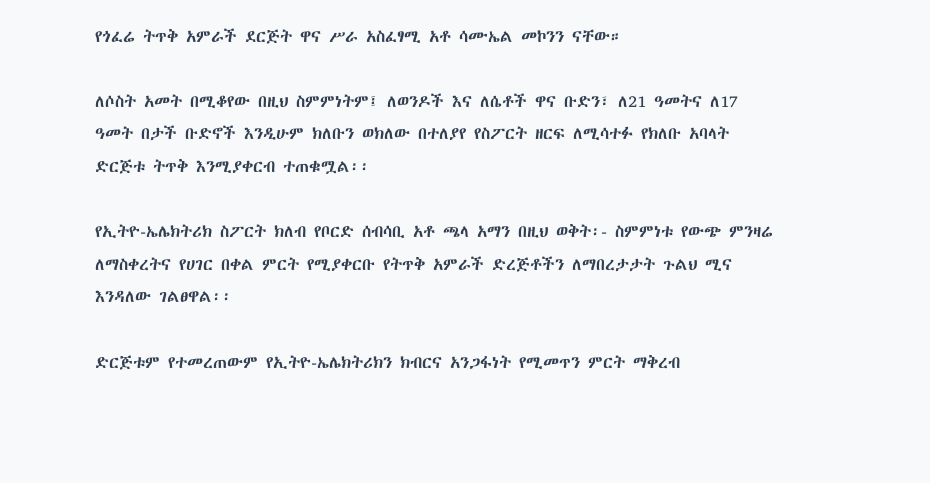የጎፈሬ ትጥቅ አምራች ደርጅት ዋና ሥራ አስፈፃሚ አቶ ሳሙኤል መኮንን ናቸው።

ለሶስት አመት በሚቆየው በዚህ ስምምነትም፤ ለወንዶች እና ለሴቶች ዋና ቡድን፣ ለ21 ዓመትና ለ17 ዓመት በታች ቡድኖች እንዲሁም ክለቡን ወክለው በተለያየ የስፖርት ዘርፍ ለሚሳተፉ የክለቡ አባላት ድርጅቱ ትጥቅ እንሚያቀርብ ተጠቁሟል፡፡

የኢትዮ-ኤሌክትሪክ ስፖርት ክለብ የቦርድ ሰብሳቢ አቶ ጫላ አማን በዚህ ወቅት፡- ስምምነቱ የውጭ ምንዛሬ ለማስቀረትና የሀገር በቀል ምርት የሚያቀርቡ የትጥቅ አምራች ድረጅቶችን ለማበረታታት ጉልህ ሚና እንዳለው ገልፀዋል፡፡

ድርጅቱም የተመረጠውም የኢትዮ-ኤሌክትሪክን ክብርና አንጋፋነት የሚመጥን ምርት ማቅረብ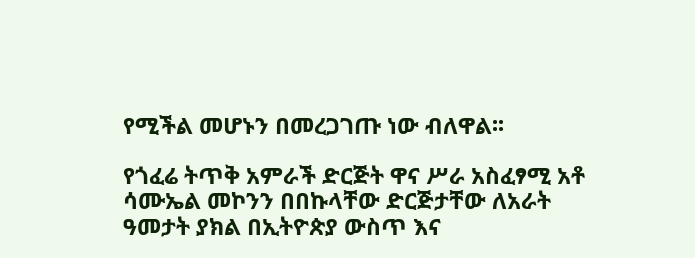የሚችል መሆኑን በመረጋገጡ ነው ብለዋል፡፡

የጎፈሬ ትጥቅ አምራች ድርጅት ዋና ሥራ አስፈፃሚ አቶ ሳሙኤል መኮንን በበኩላቸው ድርጅታቸው ለአራት ዓመታት ያክል በኢትዮጵያ ውስጥ እና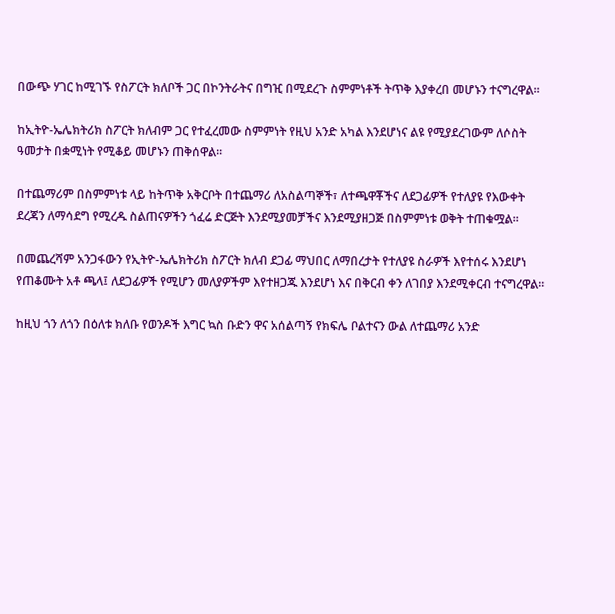በውጭ ሃገር ከሚገኙ የስፖርት ክለቦች ጋር በኮንትራትና በግዢ በሚደረጉ ስምምነቶች ትጥቅ እያቀረበ መሆኑን ተናግረዋል፡፡

ከኢትዮ-ኤሌክትሪክ ስፖርት ክለብም ጋር የተፈረመው ስምምነት የዚህ አንድ አካል እንደሆነና ልዩ የሚያደረገውም ለሶስት ዓመታት በቋሚነት የሚቆይ መሆኑን ጠቅሰዋል፡፡

በተጨማሪም በስምምነቱ ላይ ከትጥቅ አቅርቦት በተጨማሪ ለአስልጣኞች፣ ለተጫዋቾችና ለደጋፊዎች የተለያዩ የእውቀት ደረጃን ለማሳደግ የሚረዱ ስልጠናዎችን ጎፈሬ ድርጅት እንደሚያመቻችና እንደሚያዘጋጅ በስምምነቱ ወቅት ተጠቁሟል፡፡

በመጨረሻም አንጋፋውን የኢትዮ-ኤሌክትሪክ ስፖርት ክለብ ደጋፊ ማህበር ለማበረታት የተለያዩ ስራዎች እየተሰሩ እንደሆነ የጠቆሙት አቶ ጫላ፤ ለደጋፊዎች የሚሆን መለያዎችም እየተዘጋጁ እንደሆነ እና በቅርብ ቀን ለገበያ እንደሚቀርብ ተናግረዋል፡፡

ከዚህ ጎን ለጎን በዕለቱ ክለቡ የወንዶች እግር ኳስ ቡድን ዋና አሰልጣኝ የክፍሌ ቦልተናን ውል ለተጨማሪ አንድ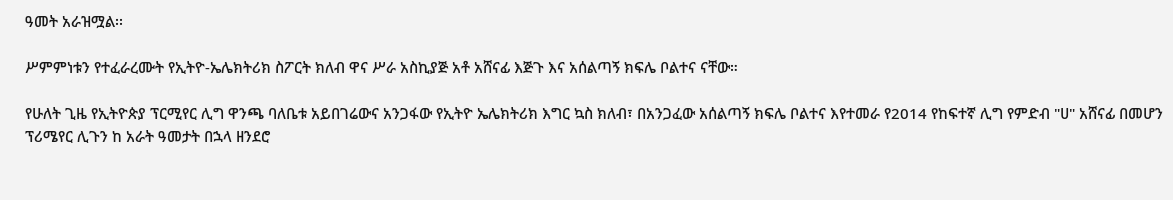ዓመት አራዝሟል፡፡

ሥምምነቱን የተፈራረሙት የኢትዮ-ኤሌክትሪክ ስፖርት ክለብ ዋና ሥራ አስኪያጅ አቶ አሸናፊ እጅጉ እና አሰልጣኝ ክፍሌ ቦልተና ናቸው።

የሁለት ጊዜ የኢትዮጵያ ፕርሚየር ሊግ ዋንጫ ባለቤቱ አይበገሬውና አንጋፋው የኢትዮ ኤሌክትሪክ እግር ኳስ ክለብ፣ በአንጋፈው አሰልጣኝ ክፍሌ ቦልተና እየተመራ የ2014 የከፍተኛ ሊግ የምድብ "ሀ" አሸናፊ በመሆን ፕሪሜየር ሊጉን ከ አራት ዓመታት በኋላ ዘንደሮ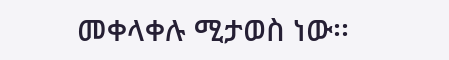መቀላቀሉ ሚታወስ ነው፡፡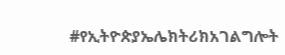#የኢትዮጵያኤሌክትሪክአገልግሎት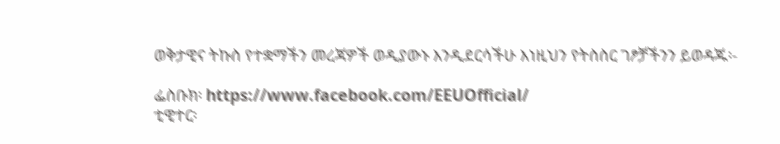ወቅታዊና ትኩስ የተቋማችን መረጃዎች ወዲያውኑ እንዲደርሳችሁ እነዚህን የትስስር ገፆቻችንን ይወዳጁ፡-

ፌስቡክ፡ https://www.facebook.com/EEUOfficial/
ቲዊተር፡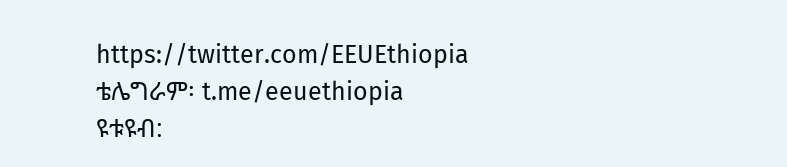https://twitter.com/EEUEthiopia
ቴሌግራም፡ t.me/eeuethiopia
ዩቱዩብ: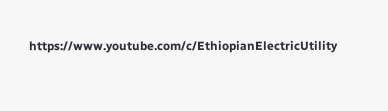https://www.youtube.com/c/EthiopianElectricUtility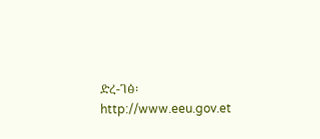ድረ-ገፅ፡ http://www.eeu.gov.et